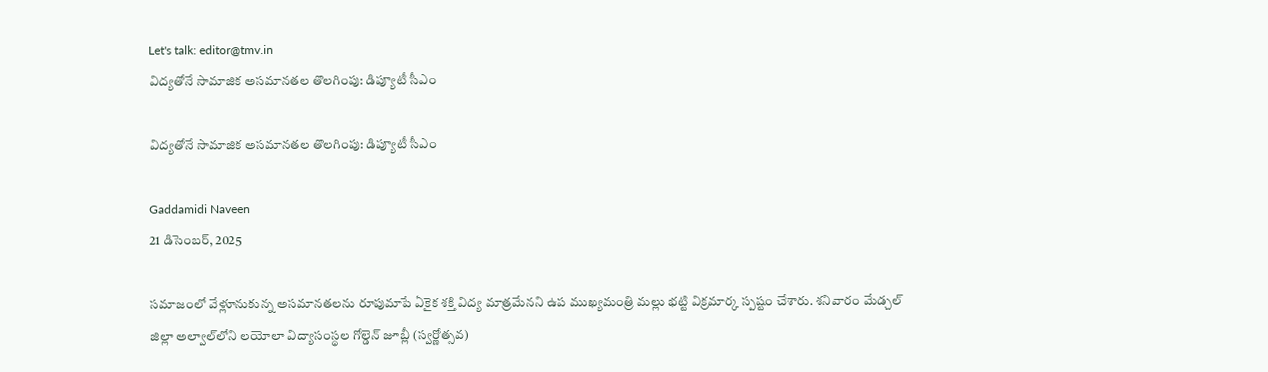Let's talk: editor@tmv.in
విద్యతోనే సామాజిక అసమానతల తొలగింపు: డిప్యూటీ సీఎం

విద్యతోనే సామాజిక అసమానతల తొలగింపు: డిప్యూటీ సీఎం

Gaddamidi Naveen
21 డిసెంబర్, 2025

సమాజంలో వేళ్లూనుకున్న అసమానతలను రూపుమాపే ఏకైక శక్తి విద్య మాత్రమేనని ఉప ముఖ్యమంత్రి మల్లు భట్టి విక్రమార్క స్పష్టం చేశారు. శనివారం మేడ్చల్ జిల్లా అల్వాల్‌లోని లయోలా విద్యాసంస్థల గోల్డెన్ జూబ్లీ (స్వర్ణోత్సవ)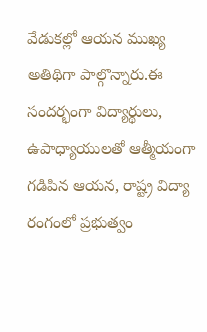వేడుకల్లో ఆయన ముఖ్య అతిథిగా పాల్గొన్నారు.ఈ సందర్భంగా విద్యార్థులు, ఉపాధ్యాయులతో ఆత్మీయంగా గడిపిన ఆయన, రాష్ట్ర విద్యా రంగంలో ప్రభుత్వం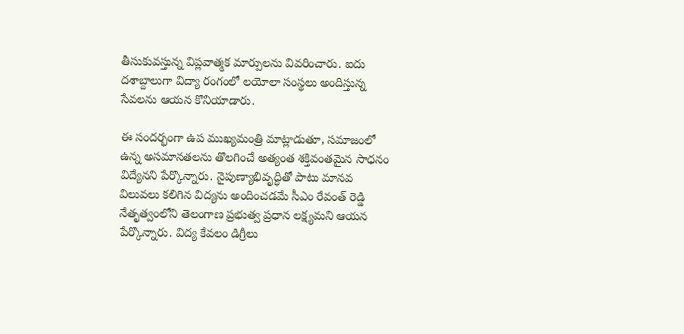తీసుకువస్తున్న విప్లవాత్మక మార్పులను వివరించారు. ఐదు దశాబ్దాలుగా విద్యా రంగంలో లయోలా సంస్థలు అందిస్తున్న సేవలను ఆయన కొనియాడారు.

ఈ సందర్భంగా ఉప ముఖ్యమంత్రి మాట్లాడుతూ, సమాజంలో ఉన్న అసమానతలను తొలగించే అత్యంత శక్తివంతమైన సాధనం విద్యేనని పేర్కొన్నారు. నైపుణ్యాభివృద్ధితో పాటు మానవ విలువలు కలిగిన విద్యను అందించడమే సీఎం రేవంత్ రెడ్డి నేతృత్వంలోని తెలంగాణ ప్రభుత్వ ప్రధాన లక్ష్యమని ఆయన పేర్కొన్నారు. విద్య కేవలం డిగ్రీలు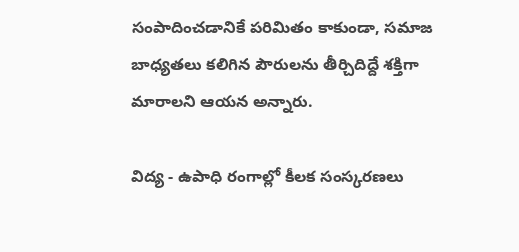సంపాదించడానికే పరిమితం కాకుండా, సమాజ బాధ్యతలు కలిగిన పౌరులను తీర్చిదిద్దే శక్తిగా మారాలని ఆయ‌న‌ అన్నారు.

విద్య - ఉపాధి రంగాల్లో కీలక సంస్కరణలు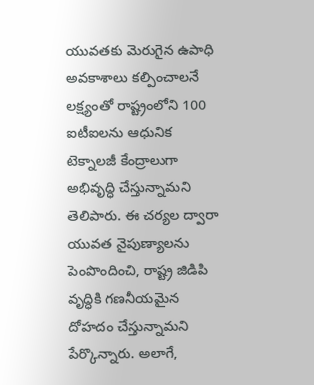యువతకు మెరుగైన ఉపాధి అవకాశాలు కల్పించాలనే లక్ష్యంతో రాష్ట్రంలోని 100 ఐటీఐలను ఆధునిక టెక్నాలజీ కేంద్రాలుగా అభివృద్ధి చేస్తున్నామని తెలిపారు. ఈ చర్యల ద్వారా యువత నైపుణ్యాలను పెంపొందించి, రాష్ట్ర జిడిపి వృద్ధికి గణనీయమైన దోహదం చేస్తున్నామని పేర్కొన్నారు. అలాగే,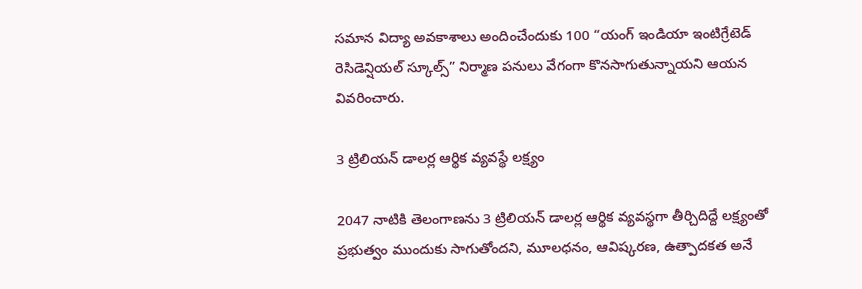సమాన విద్యా అవకాశాలు అందించేందుకు 100 “యంగ్ ఇండియా ఇంటిగ్రేటెడ్ రెసిడెన్షియల్ స్కూల్స్” నిర్మాణ పనులు వేగంగా కొనసాగుతున్నాయని ఆయ‌న‌ వివరించారు.

3 ట్రిలియన్ డాలర్ల ఆర్థిక వ్యవస్థే లక్ష్యం

2047 నాటికి తెలంగాణను 3 ట్రిలియన్ డాలర్ల ఆర్థిక వ్యవస్థగా తీర్చిదిద్దే లక్ష్యంతో ప్రభుత్వం ముందుకు సాగుతోందని, మూలధనం, ఆవిష్కరణ, ఉత్పాదకత అనే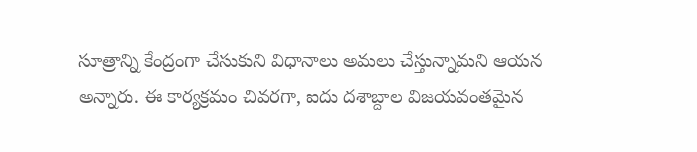సూత్రాన్ని కేంద్రంగా చేసుకుని విధానాలు అమలు చేస్తున్నామని ఆయ‌న‌ అన్నారు. ఈ కార్యక్రమం చివరగా, ఐదు దశాబ్దాల విజయవంతమైన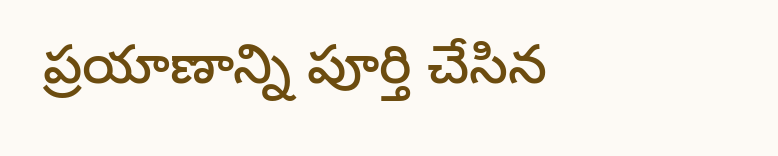ప్రయాణాన్ని పూర్తి చేసిన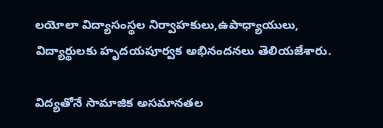లయోలా విద్యాసంస్థల నిర్వాహకులు,ఉపాధ్యాయులు, విద్యార్థులకు హృదయపూర్వక అభినందనలు తెలియజేశారు.

విద్యతోనే సామాజిక అసమానతల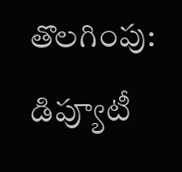తొలగింపు: డిప్యూటీ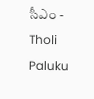సీఎం - Tholi Paluku